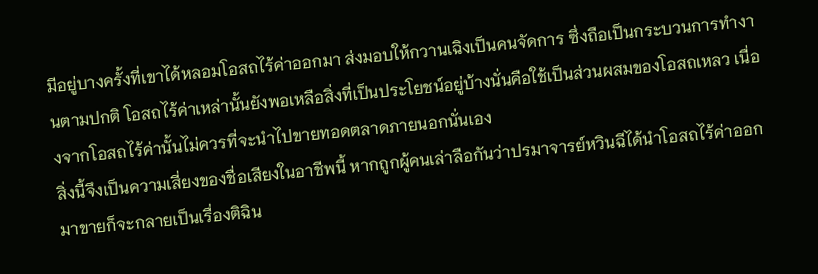มีอยู่บางครั้งที่เขาได้หลอมโอสถไร้ค่าออกมา ส่งมอบให้กวานเฉิงเป็นคนจัดการ ซึ่งถือเป็นกระบวนการทำงานตามปกติ โอสถไร้ค่าเหล่านั้นยังพอเหลือสิ่งที่เป็นประโยชน์อยู่บ้างนั่นคือใช้เป็นส่วนผสมของโอสถเหลว เนื่องจากโอสถไร้ค่านั้นไม่ควรที่จะนำไปขายทอดตลาดภายนอกนั่นเอง
สิ่งนี้จึงเป็นความเสี่ยงของชื่อเสียงในอาชีพนี้ หากถูกผู้คนเล่าลือกันว่าปรมาจารย์หวินฉีได้นำโอสถไร้ค่าออกมาขายก็จะกลายเป็นเรื่องติฉิน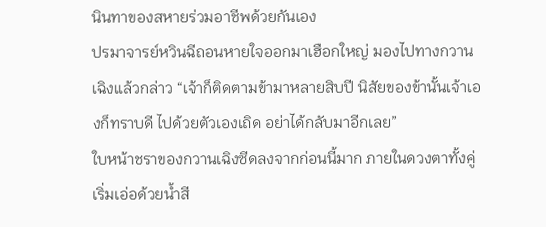นินทาของสหายร่วมอาชีพด้วยกันเอง
ปรมาจารย์หวินฉีถอนหายใจออกมาเฮือกใหญ่ มองไปทางกวานเฉิงแล้วกล่าว “เจ้าก็ติดตามข้ามาหลายสิบปี นิสัยของข้านั้นเจ้าเองก็ทราบดี ไปด้วยตัวเองเถิด อย่าได้กลับมาอีกเลย”
ใบหน้าชราของกวานเฉิงซีดลงจากก่อนนี้มาก ภายในดวงตาทั้งคู่เริ่มเอ่อด้วยน้ำสี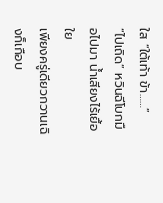ใส “ใต้เท้า ข้า……”
“ไปเถิด” หวินฉีโบกมือไปมา น้ำเสียงไร้เยื้อใย
เพียงครู่เดียวกวานเฉิงก็เกือบ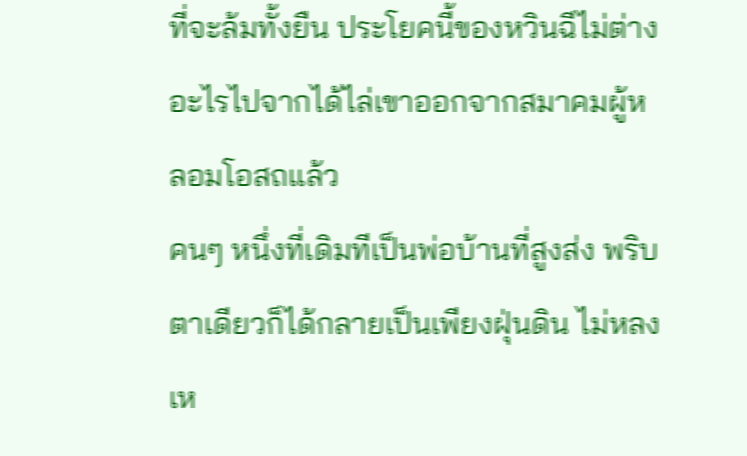ที่จะล้มทั้งยืน ประโยคนี้ของหวินฉีไม่ต่างอะไรไปจากได้ไล่เขาออกจากสมาคมผู้หลอมโอสถแล้ว
คนๆ หนึ่งที่เดิมทีเป็นพ่อบ้านที่สูงส่ง พริบตาเดียวก็ได้กลายเป็นเพียงฝุ่นดิน ไม่หลงเห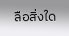ลือสิ่งใด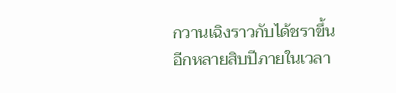กวานเฉิงราวกับได้ชราขึ้นอีกหลายสิบปีภายในเวลา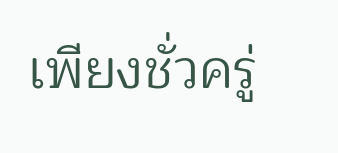เพียงชั่วครู่